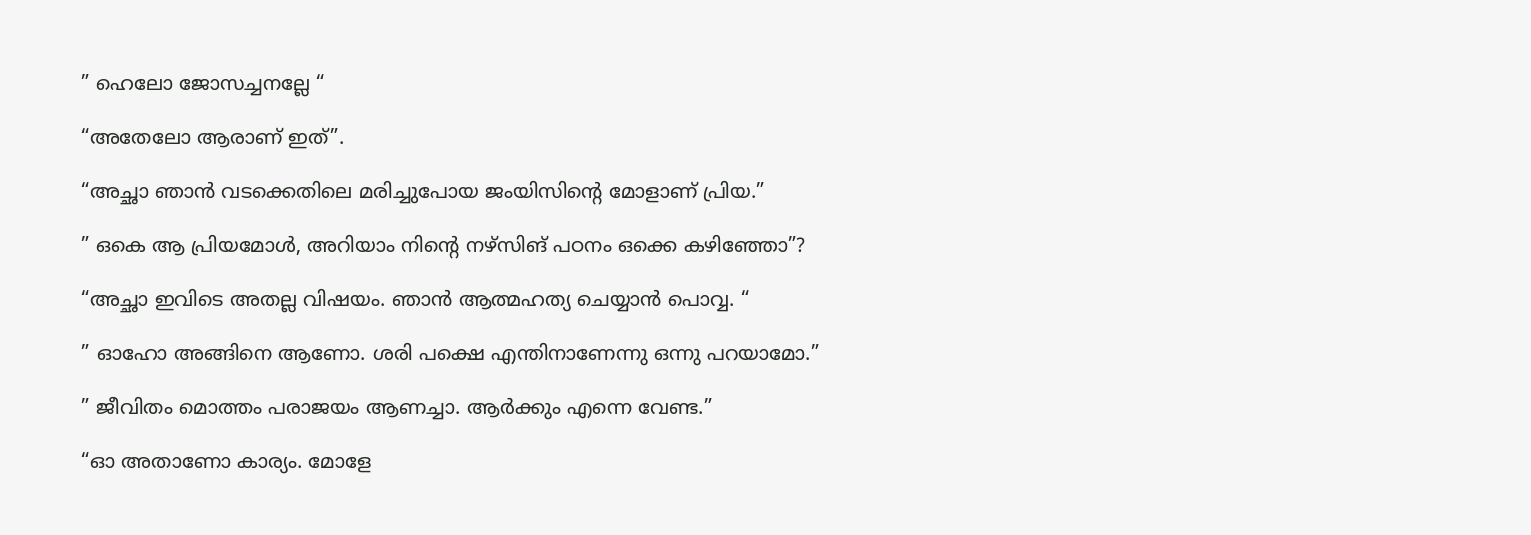” ഹെലോ ജോസച്ചനല്ലേ “

“അതേലോ ആരാണ് ഇത്”.

“അച്ഛാ ഞാൻ വടക്കെതിലെ മരിച്ചുപോയ ജംയിസിന്റെ മോളാണ് പ്രിയ.”

” ഒകെ ആ പ്രിയമോൾ, അറിയാം നിന്റെ നഴ്സിങ് പഠനം ഒക്കെ കഴിഞ്ഞോ”?

“അച്ഛാ ഇവിടെ അതല്ല വിഷയം. ഞാൻ ആത്മഹത്യ ചെയ്യാൻ പൊവ്വ. “

” ഓഹോ അങ്ങിനെ ആണോ. ശരി പക്ഷെ എന്തിനാണേന്നു ഒന്നു പറയാമോ.”

” ജീവിതം മൊത്തം പരാജയം ആണച്ചാ. ആർക്കും എന്നെ വേണ്ട.”

“ഓ അതാണോ കാര്യം. മോളേ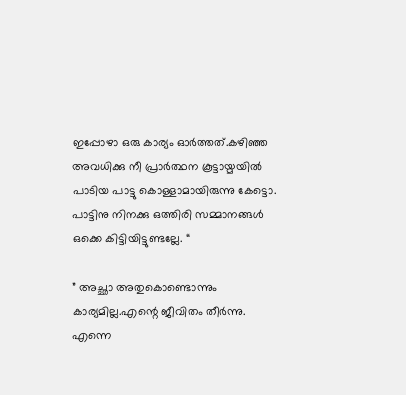ഇപ്പോഴാ ഒരു കാര്യം ഓർത്തത്.കഴിഞ്ഞ അവധിക്കു നീ പ്രാർത്ഥന കൂട്ടായ്മയിൽ പാടിയ പാട്ടു കൊള്ളാമായിരുന്നു കേട്ടൊ. പാട്ടിനു നിനക്കു ഒത്തിരി സമ്മാനങ്ങൾ ഒക്കെ കിട്ടിയിട്ടുണ്ടല്ലേ. “

” അച്ഛാ അതുകൊണ്ടൊന്നും കാര്യമില്ല.എന്റെ ജീവിതം തീർന്നു. എന്നെ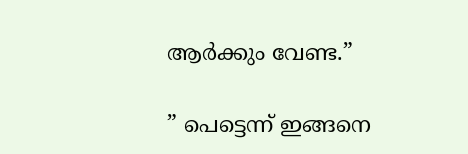ആർക്കും വേണ്ട.”

” പെട്ടെന്ന് ഇങ്ങനെ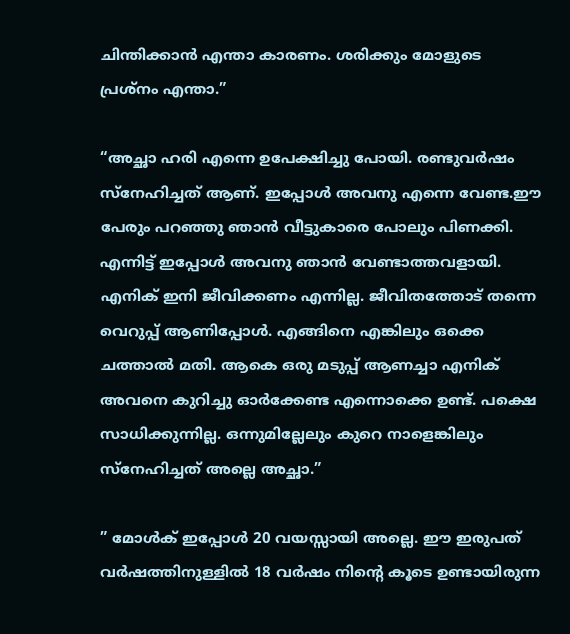ചിന്തിക്കാൻ എന്താ കാരണം. ശരിക്കും മോളുടെ പ്രശ്നം എന്താ.”

“അച്ഛാ ഹരി എന്നെ ഉപേക്ഷിച്ചു പോയി. രണ്ടുവർഷം സ്നേഹിച്ചത് ആണ്. ഇപ്പോൾ അവനു എന്നെ വേണ്ട.ഈ പേരും പറഞ്ഞു ഞാൻ വീട്ടുകാരെ പോലും പിണക്കി. എന്നിട്ട് ഇപ്പോൾ അവനു ഞാൻ വേണ്ടാത്തവളായി. എനിക് ഇനി ജീവിക്കണം എന്നില്ല. ജീവിതത്തോട് തന്നെ വെറുപ്പ് ആണിപ്പോൾ. എങ്ങിനെ എങ്കിലും ഒക്കെ ചത്താൽ മതി. ആകെ ഒരു മടുപ്പ് ആണച്ചാ എനിക് അവനെ കുറിച്ചു ഓർക്കേണ്ട എന്നൊക്കെ ഉണ്ട്. പക്ഷെ സാധിക്കുന്നില്ല. ഒന്നുമില്ലേലും കുറെ നാളെങ്കിലും സ്നേഹിച്ചത് അല്ലെ അച്ഛാ.”

” മോൾക് ഇപ്പോൾ 20 വയസ്സായി അല്ലെ. ഈ ഇരുപത് വർഷത്തിനുള്ളിൽ 18 വർഷം നിന്റെ കൂടെ ഉണ്ടായിരുന്ന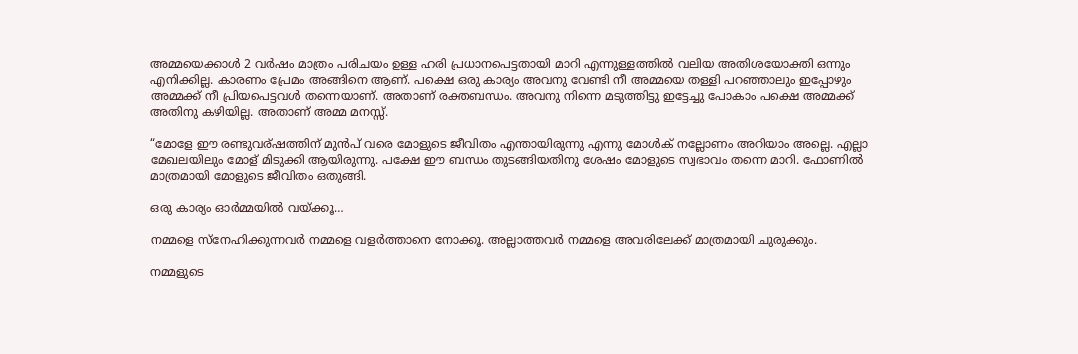അമ്മയെക്കാൾ 2 വർഷം മാത്രം പരിചയം ഉള്ള ഹരി പ്രധാനപെട്ടതായി മാറി എന്നുള്ളത്തിൽ വലിയ അതിശയോക്തി ഒന്നും എനിക്കില്ല. കാരണം പ്രേമം അങ്ങിനെ ആണ്. പക്ഷെ ഒരു കാര്യം അവനു വേണ്ടി നീ അമ്മയെ തള്ളി പറഞ്ഞാലും ഇപ്പോഴും അമ്മക്ക് നീ പ്രിയപെട്ടവൾ തന്നെയാണ്. അതാണ് രക്തബന്ധം. അവനു നിന്നെ മടുത്തിട്ടു ഇട്ടേച്ചു പോകാം പക്ഷെ അമ്മക്ക് അതിനു കഴിയില്ല. അതാണ് അമ്മ മനസ്സ്.

“മോളേ ഈ രണ്ടുവര്ഷത്തിന് മുൻപ് വരെ മോളുടെ ജീവിതം എന്തായിരുന്നു എന്നു മോൾക് നല്ലോണം അറിയാം അല്ലെ. എല്ലാ മേഖലയിലും മോള് മിടുക്കി ആയിരുന്നു. പക്ഷേ ഈ ബന്ധം തുടങ്ങിയതിനു ശേഷം മോളുടെ സ്വഭാവം തന്നെ മാറി. ഫോണിൽ മാത്രമായി മോളുടെ ജീവിതം ഒതുങ്ങി.

ഒരു കാര്യം ഓർമ്മയിൽ വയ്ക്കൂ…

നമ്മളെ സ്നേഹിക്കുന്നവർ നമ്മളെ വളർത്താനെ നോക്കൂ. അല്ലാത്തവർ നമ്മളെ അവരിലേക്ക് മാത്രമായി ചുരുക്കും.

നമ്മളുടെ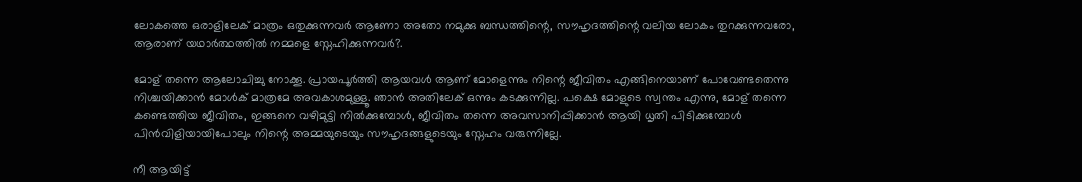ലോകത്തെ ഒരാളിലേക് മാത്രം ഒതുക്കുന്നവർ ആണോ അതോ നമുക്കു ബന്ധത്തിന്റെ, സൗഹൃദത്തിന്റെ വലിയ ലോകം തുറക്കുന്നവരോ, ആരാണ് യഥാർത്ഥത്തിൽ നമ്മളെ സ്നേഹിക്കുന്നവർ?.

മോള് തന്നെ ആലോചിച്ചു നോക്കൂ. പ്രായപൂർത്തി ആയവൾ ആണ് മോളെന്നും നിന്റെ ജീവിതം എങ്ങിനെയാണ് പോവേണ്ടതെന്നു നിശ്ചയിക്കാൻ മോൾക് മാത്രമേ അവകാശമുള്ളൂ. ഞാൻ അതിലേക് ഒന്നും കടക്കുന്നില്ല. പക്ഷെ മോളുടെ സ്വന്തം എന്നു, മോള് തന്നെ കണ്ടെത്തിയ ജീവിതം, ഇങ്ങനെ വഴിമുട്ടി നിൽക്കുമ്പോൾ, ജീവിതം തന്നെ അവസാനിപ്പിക്കാൻ ആയി ധൃതി പിടിക്കുമ്പോൾ പിൻവിളിയായിപോലും നിന്റെ അമ്മയുടെയും സൗഹൃദങ്ങളുടെയും സ്നേഹം വരുന്നില്ലേ.

നീ ആയിട്ട്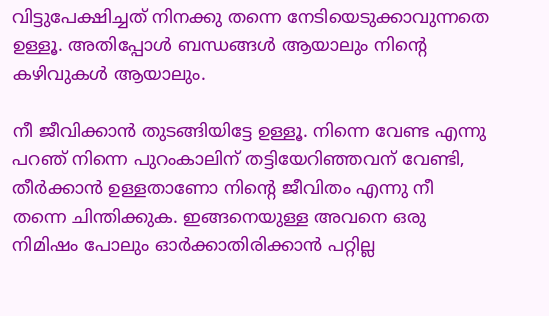വിട്ടുപേക്ഷിച്ചത് നിനക്കു തന്നെ നേടിയെടുക്കാവുന്നതെ ഉള്ളൂ. അതിപ്പോൾ ബന്ധങ്ങൾ ആയാലും നിന്റെ കഴിവുകൾ ആയാലും.

നീ ജീവിക്കാൻ തുടങ്ങിയിട്ടേ ഉള്ളൂ. നിന്നെ വേണ്ട എന്നു പറഞ് നിന്നെ പുറംകാലിന് തട്ടിയേറിഞ്ഞവന് വേണ്ടി, തീർക്കാൻ ഉള്ളതാണോ നിന്റെ ജീവിതം എന്നു നീ തന്നെ ചിന്തിക്കുക. ഇങ്ങനെയുള്ള അവനെ ഒരു നിമിഷം പോലും ഓർക്കാതിരിക്കാൻ പറ്റില്ല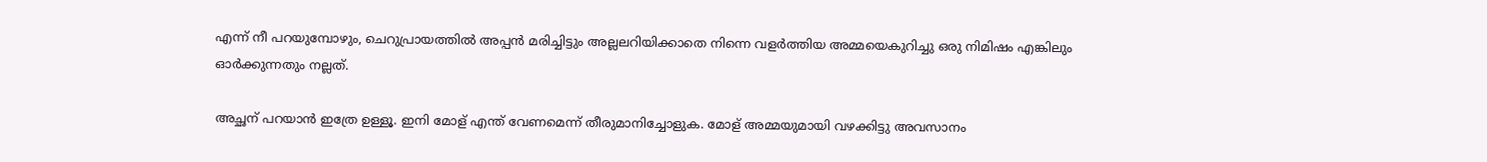എന്ന് നീ പറയുമ്പോഴും, ചെറുപ്രായത്തിൽ അപ്പൻ മരിച്ചിട്ടും അല്ലലറിയിക്കാതെ നിന്നെ വളർത്തിയ അമ്മയെകുറിച്ചു ഒരു നിമിഷം എങ്കിലും ഓർക്കുന്നതും നല്ലത്.

അച്ഛന് പറയാൻ ഇത്രേ ഉള്ളൂ. ഇനി മോള് എന്ത് വേണമെന്ന് തീരുമാനിച്ചോളുക. മോള് അമ്മയുമായി വഴക്കിട്ടു അവസാനം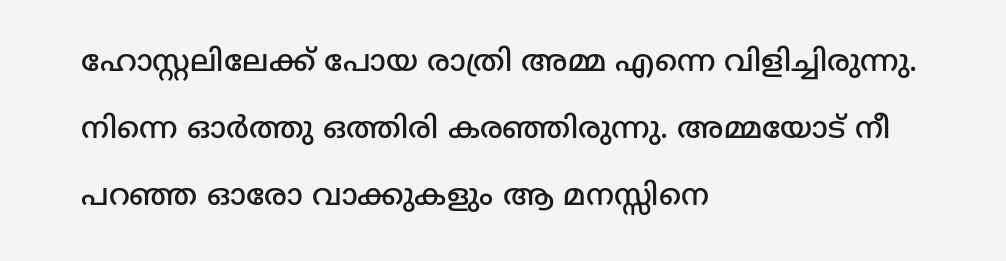ഹോസ്റ്റലിലേക്ക് പോയ രാത്രി അമ്മ എന്നെ വിളിച്ചിരുന്നു. നിന്നെ ഓർത്തു ഒത്തിരി കരഞ്ഞിരുന്നു. അമ്മയോട് നീ പറഞ്ഞ ഓരോ വാക്കുകളും ആ മനസ്സിനെ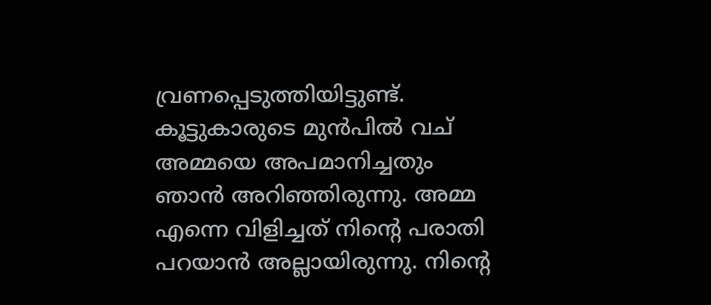വ്രണപ്പെടുത്തിയിട്ടുണ്ട്. കൂട്ടുകാരുടെ മുൻപിൽ വച്‌ അമ്മയെ അപമാനിച്ചതും ഞാൻ അറിഞ്ഞിരുന്നു. അമ്മ എന്നെ വിളിച്ചത് നിന്റെ പരാതി പറയാൻ അല്ലായിരുന്നു. നിന്റെ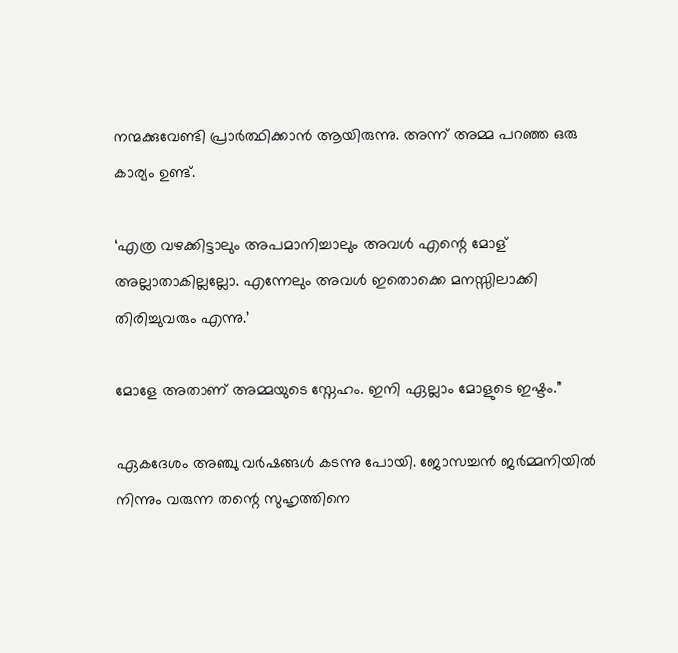നന്മക്കുവേണ്ടി പ്രാർത്ഥിക്കാൻ ആയിരുന്നു. അന്ന് അമ്മ പറഞ്ഞ ഒരു കാര്യം ഉണ്ട്.

‘എത്ര വഴക്കിട്ടാലും അപമാനിച്ചാലും അവൾ എന്റെ മോള് അല്ലാതാകില്ലല്ലോ. എന്നേലും അവൾ ഇതൊക്കെ മനസ്സിലാക്കി തിരിച്ചുവരും എന്നു.’

മോളേ അതാണ് അമ്മയുടെ സ്നേഹം. ഇനി ഏല്ലാം മോളുടെ ഇഷ്ടം.”

ഏകദേശം അഞ്ചു വർഷങ്ങൾ കടന്നു പോയി. ജോസച്ചൻ ജർമ്മനിയിൽ നിന്നും വരുന്ന തന്റെ സുഹൃത്തിനെ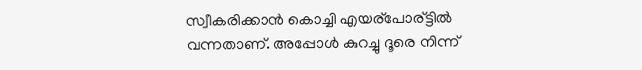സ്വീകരിക്കാൻ കൊച്ചി എയര്പോര്ട്ടിൽ വന്നതാണ്. അപ്പോൾ കുറച്ചു ദൂരെ നിന്ന്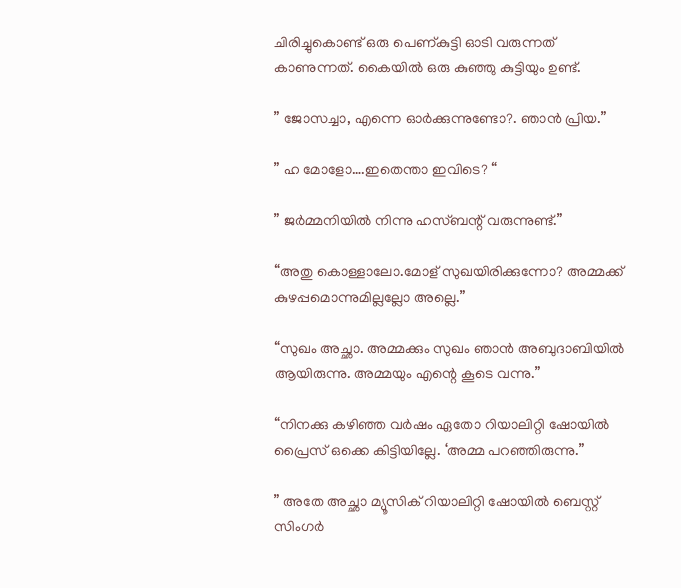ചിരിച്ചുകൊണ്ട് ഒരു പെണ്കുട്ടി ഓടി വരുന്നത് കാണുന്നത്. കൈയിൽ ഒരു കുഞ്ഞു കുട്ടിയും ഉണ്ട്.

” ജോസച്ചാ, എന്നെ ഓർക്കുന്നുണ്ടോ?. ഞാൻ പ്രിയ.”

” ഹ മോളോ….ഇതെന്താ ഇവിടെ? “

” ജർമ്മനിയിൽ നിന്നു ഹസ്ബന്റ് വരുന്നുണ്ട്.”

“അതു കൊള്ളാലോ.മോള് സുഖയിരിക്കുന്നോ? അമ്മക്ക് കുഴപ്പമൊന്നുമില്ലല്ലോ അല്ലെ.”

“സുഖം അച്ഛാ. അമ്മക്കും സുഖം ഞാൻ അബുദാബിയിൽ ആയിരുന്നു. അമ്മയും എന്റെ കൂടെ വന്നു.”

“നിനക്കു കഴിഞ്ഞ വർഷം ഏതോ റിയാലിറ്റി ഷോയിൽ പ്രൈസ് ഒക്കെ കിട്ടിയില്ലേ. ‘അമ്മ പറഞ്ഞിരുന്നു.”

” അതേ അച്ഛാ മ്യൂസിക് റിയാലിറ്റി ഷോയിൽ ബെസ്റ്റ് സിംഗർ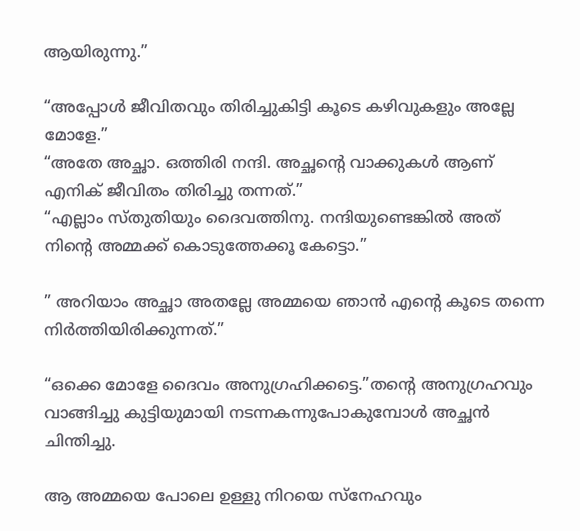ആയിരുന്നു.”

“അപ്പോൾ ജീവിതവും തിരിച്ചുകിട്ടി കൂടെ കഴിവുകളും അല്ലേ മോളേ.”
“അതേ അച്ഛാ. ഒത്തിരി നന്ദി. അച്ഛന്റെ വാക്കുകൾ ആണ് എനിക് ജീവിതം തിരിച്ചു തന്നത്.”
“എല്ലാം സ്തുതിയും ദൈവത്തിനു. നന്ദിയുണ്ടെങ്കിൽ അത് നിന്റെ അമ്മക്ക് കൊടുത്തേക്കൂ കേട്ടൊ.”

” അറിയാം അച്ഛാ അതല്ലേ അമ്മയെ ഞാൻ എന്റെ കൂടെ തന്നെ നിർത്തിയിരിക്കുന്നത്.”

“ഒക്കെ മോളേ ദൈവം അനുഗ്രഹിക്കട്ടെ.”തന്റെ അനുഗ്രഹവും വാങ്ങിച്ചു കുട്ടിയുമായി നടന്നകന്നുപോകുമ്പോൾ അച്ഛൻ ചിന്തിച്ചു.

ആ അമ്മയെ പോലെ ഉള്ളു നിറയെ സ്നേഹവും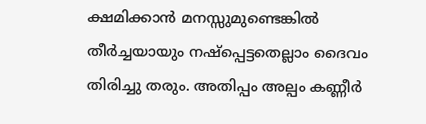ക്ഷമിക്കാൻ മനസ്സുമുണ്ടെങ്കിൽ തീർച്ചയായും നഷ്പ്പെട്ടതെല്ലാം ദൈവം തിരിച്ചു തരും. അതിപ്പം അല്പം കണ്ണീർ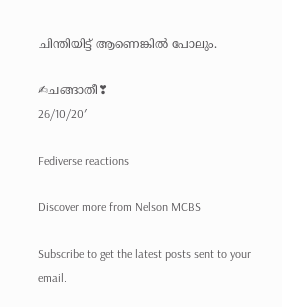ചിന്തിയിട്ട് ആണെങ്കിൽ പോലും.

✍ചങ്ങാതീ❣
26/10/20′

Fediverse reactions

Discover more from Nelson MCBS

Subscribe to get the latest posts sent to your email.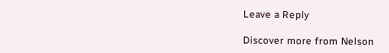Leave a Reply

Discover more from Nelson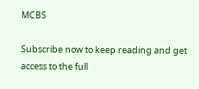MCBS

Subscribe now to keep reading and get access to the full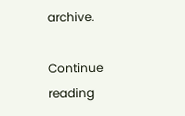archive.

Continue reading